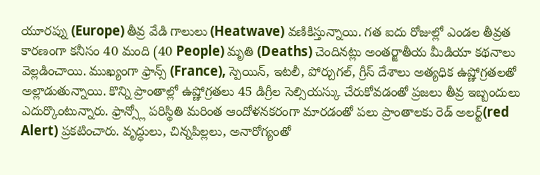యూరప్ను (Europe) తీవ్ర వేడి గాలులు (Heatwave) వణికిస్తున్నాయి. గత ఐదు రోజుల్లో ఎండల తీవ్రత కారణంగా కనీసం 40 మంది (40 People) మృతి (Deaths) చెందినట్లు అంతర్జాతీయ మీడియా కథనాలు వెల్లడించాయి. ముఖ్యంగా ఫ్రాన్స్ (France), స్పెయిన్, ఇటలీ, పోర్చుగల్, గ్రీస్ దేశాలు అత్యధిక ఉష్ణోగ్రతలతో అల్లాడుతున్నాయి. కొన్ని ప్రాంతాల్లో ఉష్ణోగ్రతలు 45 డిగ్రీల సెల్సియస్కు చేరుకోవడంతో ప్రజలు తీవ్ర ఇబ్బందులు ఎదుర్కొంటున్నారు. ఫ్రాన్స్లో పరిస్థితి మరింత ఆందోళనకరంగా మారడంతో పలు ప్రాంతాలకు రెడ్ అలర్ట్(red Alert) ప్రకటించారు. వృద్ధులు, చిన్నపిల్లలు, అనారోగ్యంతో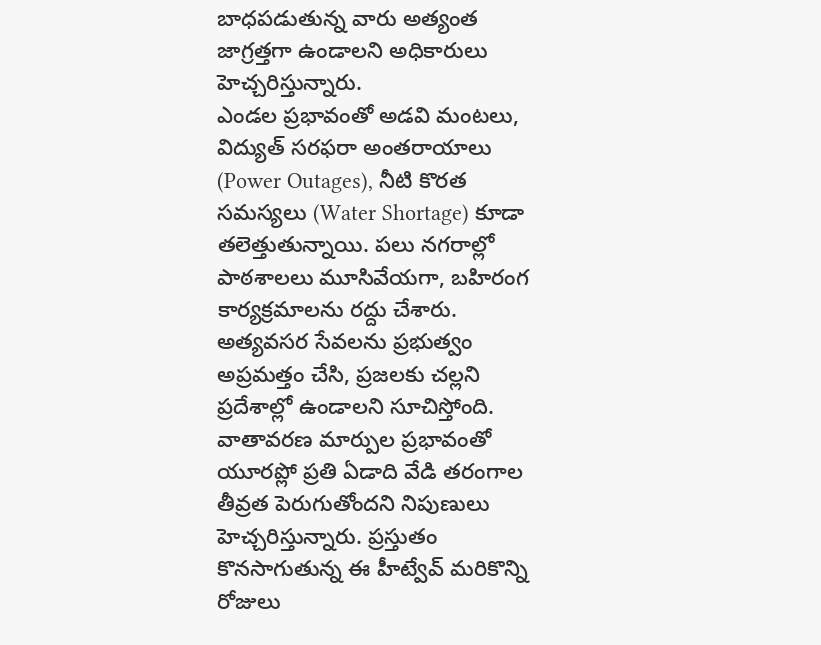బాధపడుతున్న వారు అత్యంత జాగ్రత్తగా ఉండాలని అధికారులు హెచ్చరిస్తున్నారు.
ఎండల ప్రభావంతో అడవి మంటలు, విద్యుత్ సరఫరా అంతరాయాలు (Power Outages), నీటి కొరత సమస్యలు (Water Shortage) కూడా తలెత్తుతున్నాయి. పలు నగరాల్లో పాఠశాలలు మూసివేయగా, బహిరంగ కార్యక్రమాలను రద్దు చేశారు. అత్యవసర సేవలను ప్రభుత్వం అప్రమత్తం చేసి, ప్రజలకు చల్లని ప్రదేశాల్లో ఉండాలని సూచిస్తోంది. వాతావరణ మార్పుల ప్రభావంతో యూరప్లో ప్రతి ఏడాది వేడి తరంగాల తీవ్రత పెరుగుతోందని నిపుణులు హెచ్చరిస్తున్నారు. ప్రస్తుతం కొనసాగుతున్న ఈ హీట్వేవ్ మరికొన్ని రోజులు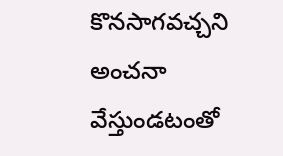కొనసాగవచ్చని అంచనా వేస్తుండటంతో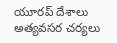యూరప్ దేశాలు అత్యవసర చర్యలు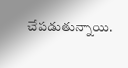చేపడుతున్నాయి.